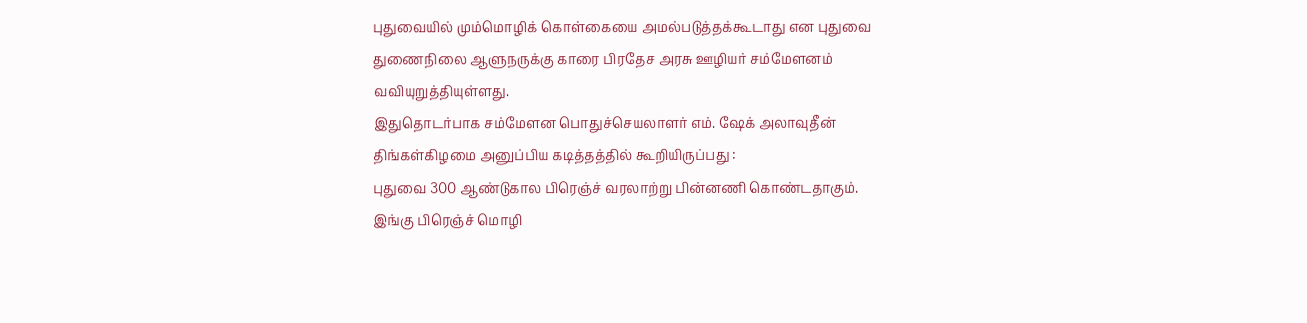புதுவையில் மும்மொழிக் கொள்கையை அமல்படுத்தக்கூடாது என புதுவை துணைநிலை ஆளுநருக்கு காரை பிரதேச அரசு ஊழியர் சம்மேளனம் வவியுறுத்தியுள்ளது.
இதுதொடர்பாக சம்மேளன பொதுச்செயலாளர் எம். ஷேக் அலாவுதீன் திங்கள்கிழமை அனுப்பிய கடித்தத்தில் கூறியிருப்பது :
புதுவை 300 ஆண்டுகால பிரெஞ்ச் வரலாற்று பின்னணி கொண்டதாகும். இங்கு பிரெஞ்ச் மொழி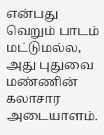என்பது வெறும் பாடம் மட்டுமல்ல, அது புதுவை மண்ணின் கலாசார அடையாளம்.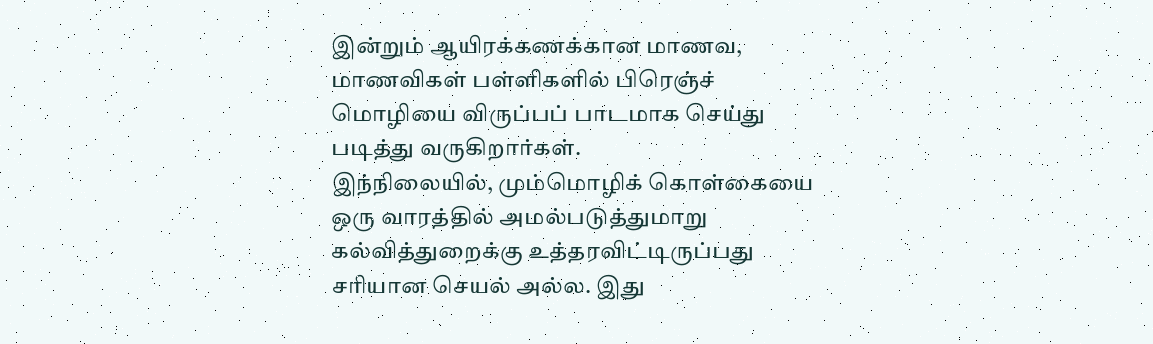இன்றும் ஆயிரக்கணக்கான மாணவ, மாணவிகள் பள்ளிகளில் பிரெஞ்ச் மொழியை விருப்பப் பாடமாக செய்து படித்து வருகிறார்கள்.
இந்நிலையில், மும்மொழிக் கொள்கையை ஒரு வாரத்தில் அமல்படுத்துமாறு கல்வித்துறைக்கு உத்தரவிட்டிருப்பது சரியான செயல் அல்ல. இது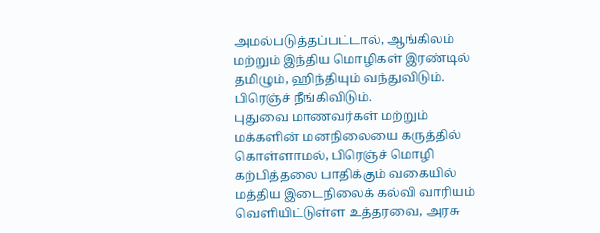அமல்படுத்தப்பட்டால், ஆங்கிலம் மற்றும் இந்திய மொழிகள் இரண்டில் தமிழும், ஹிந்தியும் வந்துவிடும். பிரெஞ்ச் நீங்கிவிடும்.
புதுவை மாணவர்கள் மற்றும் மக்களின் மனநிலையை கருத்தில் கொள்ளாமல், பிரெஞ்ச் மொழி கற்பித்தலை பாதிக்கும் வகையில் மத்திய இடைநிலைக் கல்வி வாரியம்
வெளியிட்டுள்ள உத்தரவை, அரசு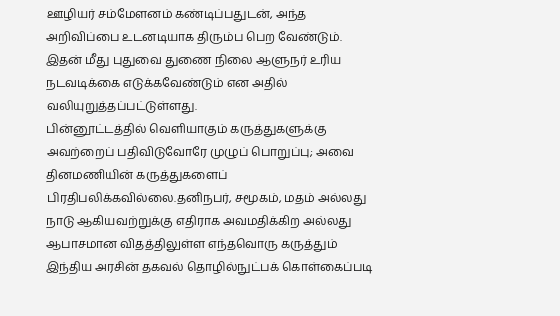ஊழியர் சம்மேளனம் கண்டிப்பதுடன், அந்த அறிவிப்பை உடனடியாக திரும்ப பெற வேண்டும். இதன் மீது புதுவை துணை நிலை ஆளுநர் உரிய நடவடிக்கை எடுக்கவேண்டும் என அதில் வலியுறுத்தப்பட்டுள்ளது.
பின்னூட்டத்தில் வெளியாகும் கருத்துகளுக்கு அவற்றைப் பதிவிடுவோரே முழுப் பொறுப்பு; அவை தினமணியின் கருத்துகளைப் பிரதிபலிக்கவில்லை.தனிநபர், சமூகம், மதம் அல்லது நாடு ஆகியவற்றுக்கு எதிராக அவமதிக்கிற அல்லது ஆபாசமான விதத்திலுள்ள எந்தவொரு கருத்தும் இந்திய அரசின் தகவல் தொழில்நுட்பக் கொள்கைப்படி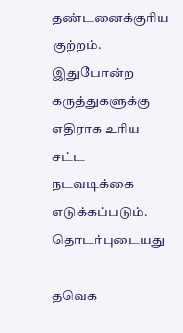தண்டனைக்குரிய குற்றம். இதுபோன்ற கருத்துகளுக்கு எதிராக உரிய சட்ட நடவடிக்கை எடுக்கப்படும்.
தொடர்புடையது

தவெக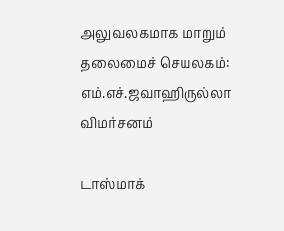அலுவலகமாக மாறும் தலைமைச் செயலகம்: எம்.எச்.ஜவாஹிருல்லா விமர்சனம்

டாஸ்மாக்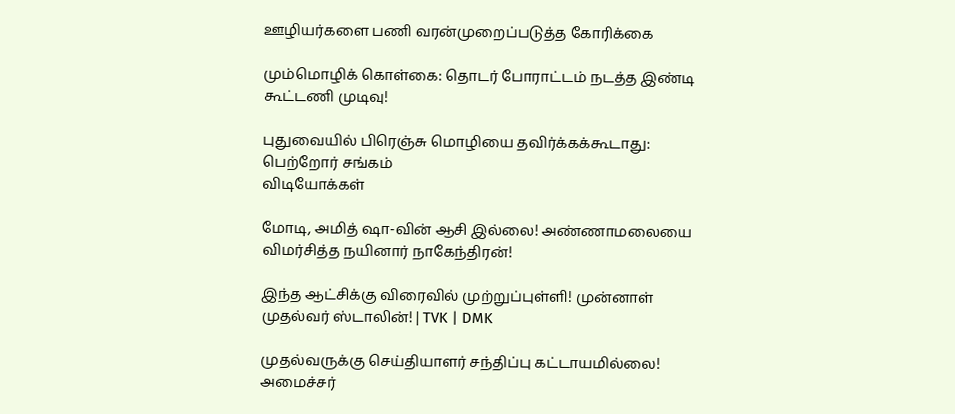ஊழியர்களை பணி வரன்முறைப்படுத்த கோரிக்கை

மும்மொழிக் கொள்கை: தொடர் போராட்டம் நடத்த இண்டி கூட்டணி முடிவு!

புதுவையில் பிரெஞ்சு மொழியை தவிர்க்கக்கூடாது: பெற்றோர் சங்கம்
விடியோக்கள்

மோடி, அமித் ஷா-வின் ஆசி இல்லை! அண்ணாமலையை விமர்சித்த நயினார் நாகேந்திரன்!

இந்த ஆட்சிக்கு விரைவில் முற்றுப்புள்ளி! முன்னாள் முதல்வர் ஸ்டாலின்! | TVK | DMK

முதல்வருக்கு செய்தியாளர் சந்திப்பு கட்டாயமில்லை! அமைச்சர்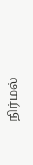நிர்மல்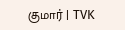குமார் | TVK